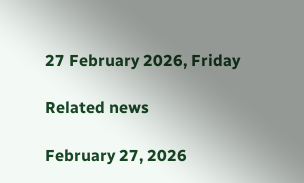27 February 2026, Friday

Related news

February 27, 2026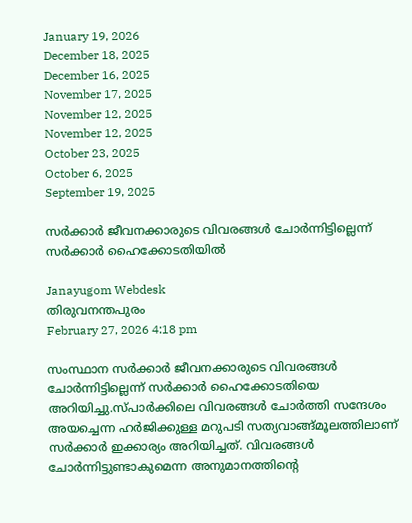January 19, 2026
December 18, 2025
December 16, 2025
November 17, 2025
November 12, 2025
November 12, 2025
October 23, 2025
October 6, 2025
September 19, 2025

സര്‍ക്കാര്‍ ജീവനക്കാരുടെ വിവരങ്ങള്‍ ചോര്‍ന്നിട്ടില്ലെന്ന് സര്‍ക്കാര്‍ ഹൈക്കോടതിയില്‍

Janayugom Webdesk
തിരുവനന്തപുരം
February 27, 2026 4:18 pm

സംസ്ഥാന സര്‍ക്കാര്‍ ജീവനക്കാരുടെ വിവരങ്ങള്‍ ചോര്‍ന്നിട്ടില്ലെന്ന് സര്‍ക്കാര്‍ ഹൈക്കോടതിയെ അറിയിച്ചു.സ്പാര്‍ക്കിലെ വിവരങ്ങള്‍ ചോര്‍ത്തി സന്ദേശം അയച്ചെന്ന ഹർജിക്കുള്ള മറുപടി സത്യവാങ്ങ്മൂലത്തിലാണ് സർക്കാർ ഇക്കാര്യം അറിയിച്ചത്. വിവരങ്ങള്‍ ചോര്‍ന്നിട്ടുണ്ടാകുമെന്ന അനുമാനത്തിന്റെ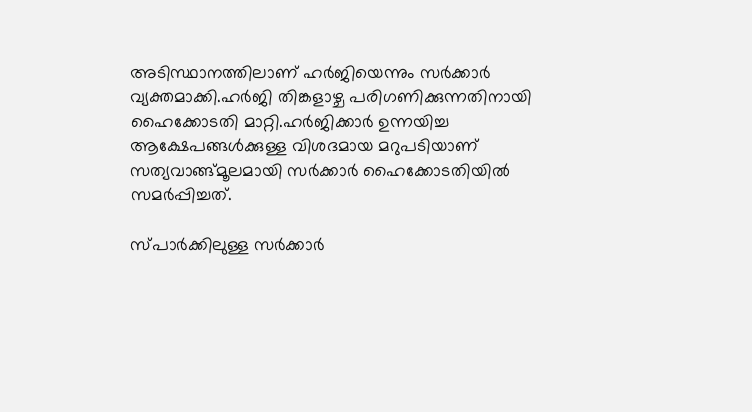അടിസ്ഥാനത്തിലാണ് ഹര്‍ജിയെന്നും സർക്കാർ വ്യക്തമാക്കി.ഹർജി തിങ്കളാഴ്ച പരിഗണിക്കുന്നതിനായി ഹൈക്കോടതി മാറ്റി.ഹർജിക്കാർ ഉന്നയിച്ച ആക്ഷേപങ്ങൾക്കുള്ള വിശദമായ മറുപടിയാണ് സത്യവാങ്ങ്മൂലമായി സർക്കാർ ഹൈക്കോടതിയിൽ സമർപ്പിച്ചത്.

സ്പാർക്കിലുള്ള സര്‍ക്കാര്‍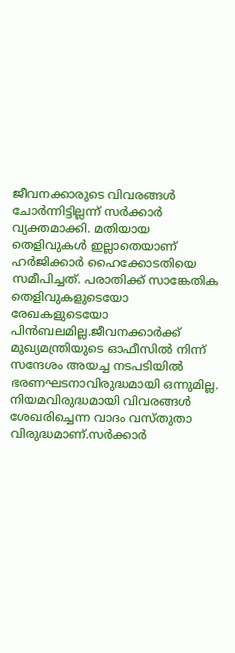ജീവനക്കാരുടെ വിവരങ്ങള്‍ ചോര്‍ന്നിട്ടില്ലന്ന് സർക്കാർ വ്യക്തമാക്കി. മതിയായ തെളിവുകള്‍ ഇല്ലാതെയാണ് ഹര്‍ജിക്കാര്‍ ഹൈക്കോടതിയെ സമീപിച്ചത്. പരാതിക്ക് സാങ്കേതിക തെളിവുകളുടെയോ രേഖകളുടെയോ പിൻബലമില്ല.ജീവനക്കാര്‍ക്ക് മുഖ്യമന്ത്രിയുടെ ഓഫീസില്‍ നിന്ന് സന്ദേശം അയച്ച നടപടിയിൽ ഭരണഘടനാവിരുദ്ധമായി ഒന്നുമില്ല. നിയമവിരുദ്ധമായി വിവരങ്ങള്‍ ശേഖരിച്ചെന്ന വാദം വസ്തുതാ വിരുദ്ധമാണ്.സര്‍ക്കാര്‍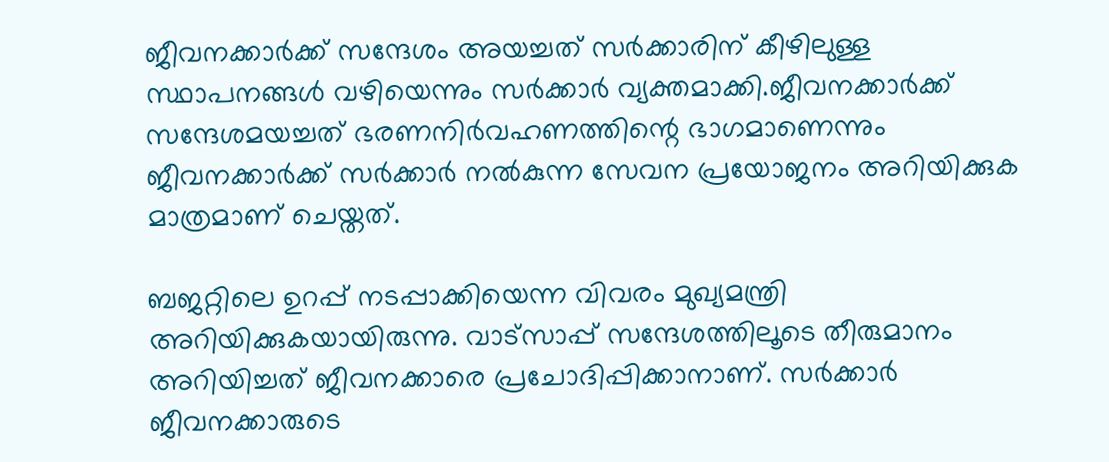ജീവനക്കാര്‍ക്ക് സന്ദേശം അയച്ചത് സര്‍ക്കാരിന് കീഴിലുള്ള സ്ഥാപനങ്ങള്‍ വഴിയെന്നും സര്‍ക്കാര്‍ വ്യക്തമാക്കി.ജീവനക്കാര്‍ക്ക് സന്ദേശമയച്ചത് ഭരണനിര്‍വഹണത്തിന്റെ ഭാഗമാണെന്നും ജീവനക്കാര്‍ക്ക് സർക്കാർ നല്‍കുന്ന സേവന പ്രയോജനം അറിയിക്കുക മാത്രമാണ് ചെയ്തത്.

ബജറ്റിലെ ഉറപ്പ് നടപ്പാക്കിയെന്ന വിവരം മുഖ്യമന്ത്രി അറിയിക്കുകയായിരുന്നു. വാട്സാപ്പ് സന്ദേശത്തിലൂടെ തീരുമാനം അറിയിച്ചത് ജീവനക്കാരെ പ്രചോദിപ്പിക്കാനാണ്. സര്‍ക്കാര്‍ ജീവനക്കാരുടെ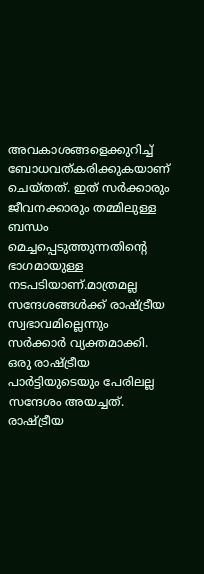അവകാശങ്ങളെക്കുറിച്ച് ബോധവത്കരിക്കുകയാണ് ചെയ്തത്. ഇത് സര്‍ക്കാരും ജീവനക്കാരും തമ്മിലുള്ള ബന്ധം മെച്ചപ്പെടുത്തുന്നതിന്റെ ഭാഗമായുള്ള നടപടിയാണ്.മാത്രമല്ല സന്ദേശങ്ങള്‍ക്ക് രാഷ്ട്രീയ സ്വഭാവമില്ലെന്നും സര്‍ക്കാര്‍ വ്യക്തമാക്കി. ഒരു രാഷ്ട്രീയ പാര്‍ട്ടിയുടെയും പേരിലല്ല സന്ദേശം അയച്ചത്. രാഷ്ട്രീയ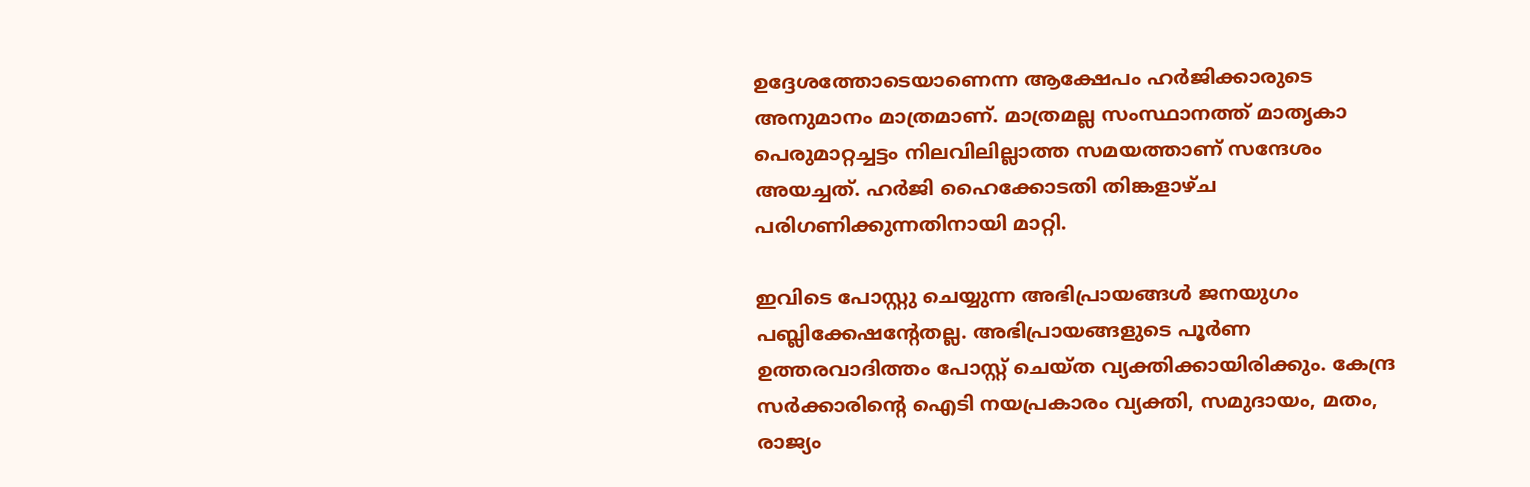ഉദ്ദേശത്തോടെയാണെന്ന ആക്ഷേപം ഹര്‍ജിക്കാരുടെ അനുമാനം മാത്രമാണ്. മാത്രമല്ല സംസ്ഥാനത്ത് മാതൃകാ പെരുമാറ്റച്ചട്ടം നിലവിലില്ലാത്ത സമയത്താണ് സന്ദേശം അയച്ചത്. ഹർജി ഹൈക്കോടതി തിങ്കളാഴ്ച പരിഗണിക്കുന്നതിനായി മാറ്റി.

ഇവിടെ പോസ്റ്റു ചെയ്യുന്ന അഭിപ്രായങ്ങള്‍ ജനയുഗം പബ്ലിക്കേഷന്റേതല്ല. അഭിപ്രായങ്ങളുടെ പൂര്‍ണ ഉത്തരവാദിത്തം പോസ്റ്റ് ചെയ്ത വ്യക്തിക്കായിരിക്കും. കേന്ദ്ര സര്‍ക്കാരിന്റെ ഐടി നയപ്രകാരം വ്യക്തി, സമുദായം, മതം, രാജ്യം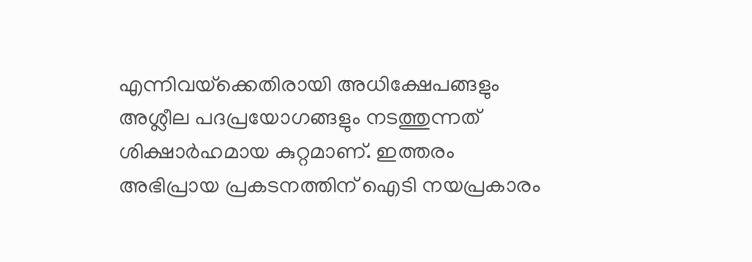എന്നിവയ്‌ക്കെതിരായി അധിക്ഷേപങ്ങളും അശ്ലീല പദപ്രയോഗങ്ങളും നടത്തുന്നത് ശിക്ഷാര്‍ഹമായ കുറ്റമാണ്. ഇത്തരം അഭിപ്രായ പ്രകടനത്തിന് ഐടി നയപ്രകാരം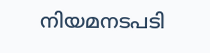നിയമനടപടി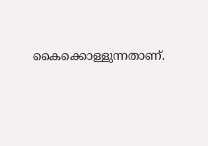കൈക്കൊള്ളുന്നതാണ്.